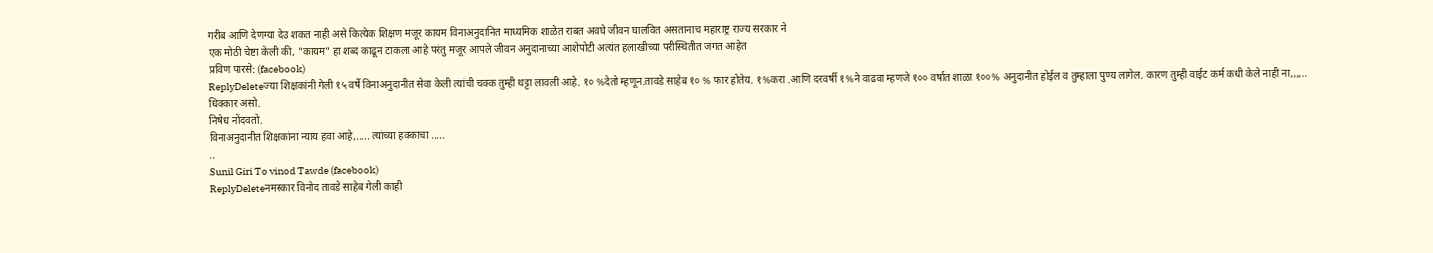गरीब आणि देणग्या देउ शकत नाही असे कित्येक शिक्षण मजूर कायम विनाअनुदानित माध्यमिक शाळेत राबत अवघे जीवन घालवित असतानाच महाराष्ट्र राज्य सरकार ने
एक मोठी चेष्टा केली की, "कायम" हा शब्द काढून टाकला आहे परंतु मजूर आपले जीवन अनुदानाच्या आशेपोटी अत्यंत हलाखीच्या परीस्थितीत जगत आहेत
प्रविण पारसे: (facebook)
ReplyDeleteज्या शिक्षकांनी गेली १५ वर्षे विनाअनुदानीत सेवा केली त्यांची चक्क तुम्ही थट्टा लावली आहे. १० %देतो म्हणून.तावडे साहेब १० % फार होतेय. १%करा .आणि दरवर्षी १%ने वाढवा म्हणजे १०० वर्षात शाळा १००% अनुदानीत होईल व तुम्हाला पुण्य लागेल. कारण तुम्ही वाईट कर्म कधी केले नाही ना,,,,..
धिक्कार असो.
निषेध नोंदवतो.
विनाअनुदानीत शिक्षकांना न्याय हवा आहे,..... त्यांच्या हक्काचा .....
..
Sunil Giri To vinod Tawde (facebook)
ReplyDeleteनमस्कार विनोद तावडे साहेब गेली काही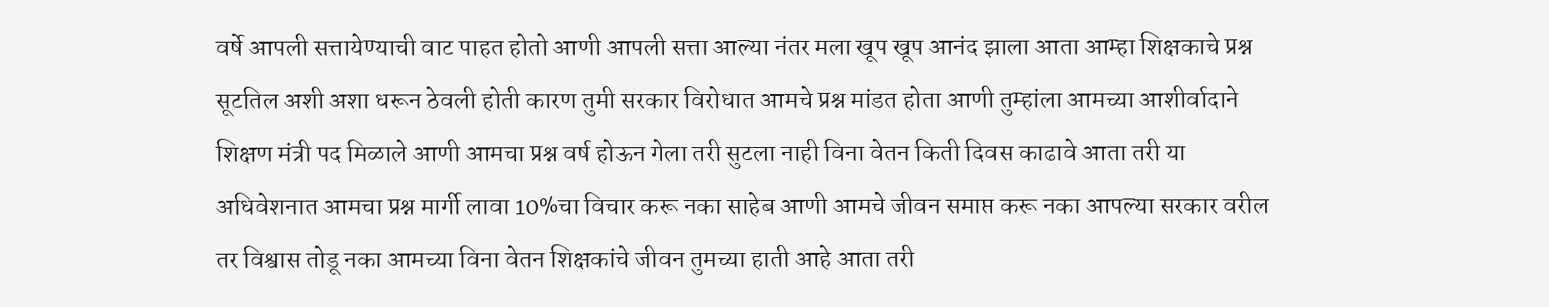वर्षे आपली सत्तायेण्याची वाट पाहत होतो आणी आपली सत्ता आल्या नंतर मला खूप खूप आनंद झाला आता आम्हा शिक्षकाचे प्रश्न सूटतिल अशी अशा धरून ठेवली होती कारण तुमी सरकार विरोधात आमचे प्रश्न मांडत होता आणी तुम्हांला आमच्या आशीर्वादाने शिक्षण मंत्री पद मिळाले आणी आमचा प्रश्न वर्ष होऊन गेला तरी सुटला नाही विना वेतन किती दिवस काढावे आता तरी या अधिवेशनात आमचा प्रश्न मार्गी लावा 10%चा विचार करू नका साहेब आणी आमचे जीवन समाप्त करू नका आपल्या सरकार वरील तर विश्वास तोडू नका आमच्या विना वेतन शिक्षकांचे जीवन तुमच्या हाती आहे आता तरी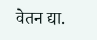वेतन द्या.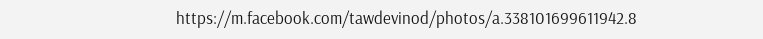https://m.facebook.com/tawdevinod/photos/a.338101699611942.8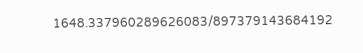1648.337960289626083/897379143684192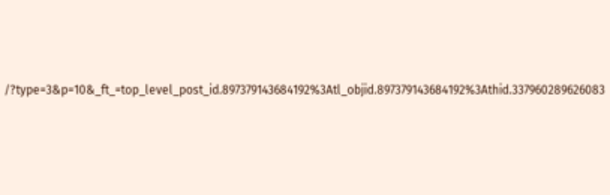/?type=3&p=10&_ft_=top_level_post_id.897379143684192%3Atl_objid.897379143684192%3Athid.337960289626083